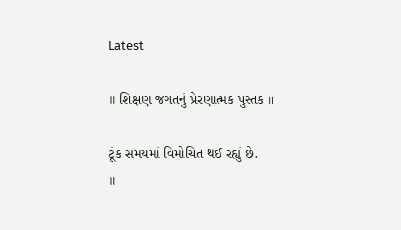Latest

॥ શિક્ષણ જગતનું પ્રેરણાત્મક પુસ્તક ॥

ટૂંક સમયમાં વિમોચિત થઈ રહ્યું છે.
॥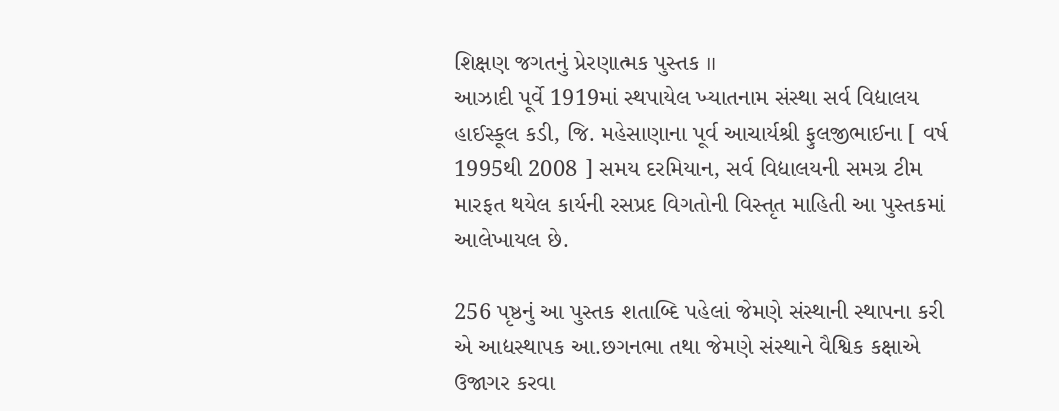શિક્ષણ જગતનું પ્રેરણાત્મક પુસ્તક ॥
આઝાદી પૂર્વે 1919માં સ્થપાયેલ ખ્યાતનામ સંસ્થા સર્વ વિદ્યાલય હાઈસ્કૂલ કડી, જિ. મહેસાણાના પૂર્વ આચાર્યશ્રી ફુલજીભાઈના [ વર્ષ 1995થી 2008 ] સમય દરમિયાન, સર્વ વિદ્યાલયની સમગ્ર ટીમ મારફત થયેલ કાર્યની રસપ્રદ વિગતોની વિસ્તૃત માહિતી આ પુસ્તકમાં આલેખાયલ છે.

256 પૃષ્ઠનું આ પુસ્તક શતાબ્દિ પહેલાં જેમણે સંસ્થાની સ્થાપના કરી એ આદ્યસ્થાપક આ.છગનભા તથા જેમણે સંસ્થાને વૈશ્વિક કક્ષાએ ઉજાગર કરવા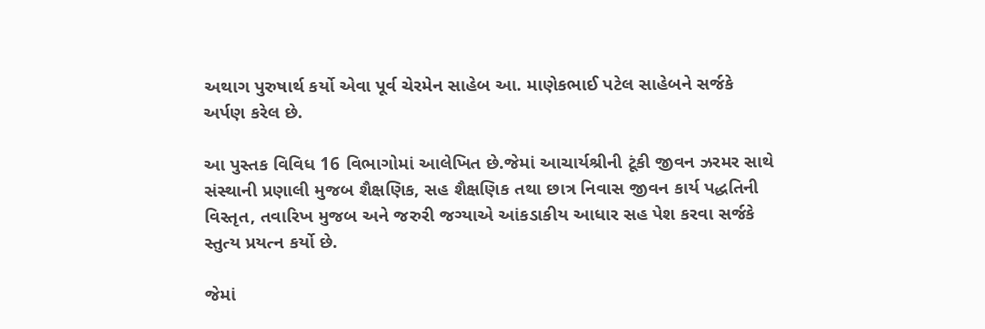અથાગ પુરુષાર્થ કર્યો એવા પૂર્વ ચેરમેન સાહેબ આ. માણેકભાઈ પટેલ સાહેબને સર્જકે અર્પણ કરેલ છે.

આ પુસ્તક વિવિધ 16 વિભાગોમાં આલેખિત છે.જેમાં આચાર્યશ્રીની ટૂંકી જીવન ઝરમર સાથે સંસ્થાની પ્રણાલી મુજબ શૈક્ષણિક, સહ શૈક્ષણિક તથા છાત્ર નિવાસ જીવન કાર્ય પદ્ધતિની વિસ્તૃત, તવારિખ મુજબ અને જરુરી જગ્યાએ આંકડાકીય આધાર સહ પેશ કરવા સર્જકે સ્તુત્ય પ્રયત્ન કર્યો છે.

જેમાં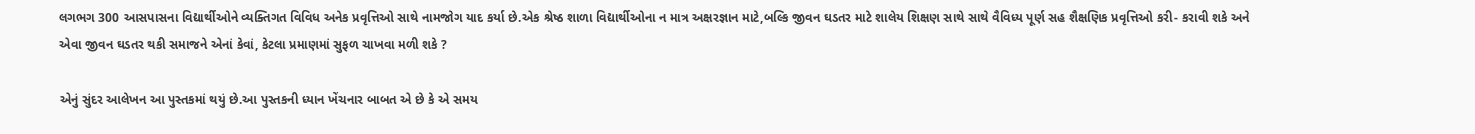લગભગ 300 આસપાસના વિદ્યાર્થીઓને વ્યક્તિગત વિવિધ અનેક પ્રવૃત્તિઓ સાથે નામજોગ યાદ કર્યા છે.એક શ્રેષ્ઠ શાળા વિદ્યાર્થીઓના ન માત્ર અક્ષરજ્ઞાન માટે,બલ્કિ જીવન ઘડતર માટે શાલેય શિક્ષણ સાથે સાથે વૈવિધ્ય પૂર્ણ સહ શૈક્ષણિક પ્રવૃત્તિઓ કરી- કરાવી શકે અને એવા જીવન ઘડતર થકી સમાજને એનાં કેવાં, કેટલા પ્રમાણમાં સુફળ ચાખવા મળી શકે ?

એનું સુંદર આલેખન આ પુસ્તકમાં થયું છે.આ પુસ્તકની ધ્યાન ખેંચનાર બાબત એ છે કે એ સમય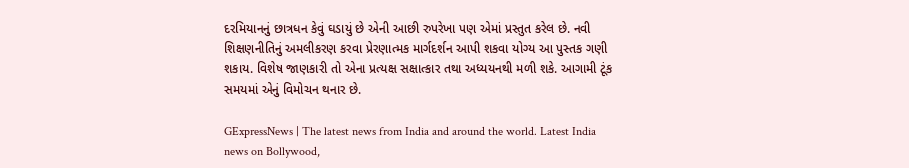દરમિયાનનું છાત્રધન કેવું ઘડાયું છે એની આછી રુપરેખા પણ એમાં પ્રસ્તુત કરેલ છે. નવી શિક્ષણનીતિનું અમલીકરણ કરવા પ્રેરણાત્મક માર્ગદર્શન આપી શકવા યોગ્ય આ પુસ્તક ગણી શકાય. વિશેષ જાણકારી તો એના પ્રત્યક્ષ સક્ષાત્કાર તથા અધ્યયનથી મળી શકે. આગામી ટૂંક સમયમાં એનું વિમોચન થનાર છે.

GExpressNews | The latest news from India and around the world. Latest India news on Bollywood,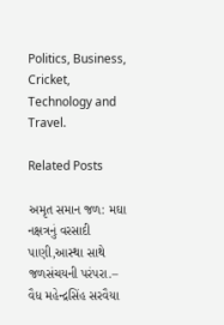Politics, Business, Cricket, Technology and Travel.

Related Posts

અમૃત સમાન જળ: મઘા નક્ષત્રનું વરસાદી પાણી,આસ્થા સાથે જળસંચયની પરંપરા.– વૈધ મહેન્દ્રસિંહ સરવૈયા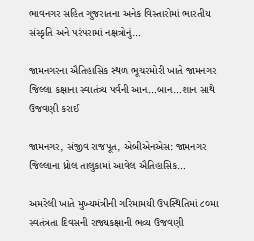ભાવનગર સહિત ગુજરાતના અનેક વિસ્તારોમાં ભારતીય સંસ્કૃતિ અને પરંપરામાં નક્ષત્રોનું…

જામનગરના ઐતિહાસિક સ્થળ ભૂચરમોરી ખાતે જામનગર જિલ્લા કક્ષાના સ્વાતંત્ર્ય પર્વની આન…બાન…શાન સાથે ઉજવણી કરાઈ

જામનગર, સંજીવ રાજપૂત, એબીએનએસ: જામનગર જિલ્લાના ધ્રોલ તાલુકામાં આવેલ ઐતિહાસિક…

અમરેલી ખાતે મુખ્યમંત્રીની ગરિમામયી ઉપસ્થિતિમાં ૮૦મા સ્વતંત્રતા દિવસની રાજ્યકક્ષાની ભવ્ય ઉજવણી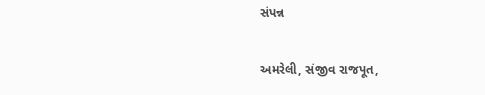સંપન્ન

અમરેલી, સંજીવ રાજપૂત,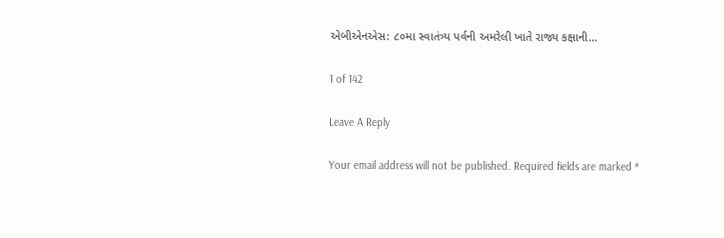એબીએનએસ: ૮૦મા સ્વાતંત્ર્ય પર્વની અમરેલી ખાતે રાજ્ય કક્ષાની…

1 of 142

Leave A Reply

Your email address will not be published. Required fields are marked *